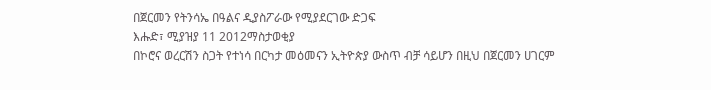በጀርመን የትንሳኤ በዓልና ዲያስፖራው የሚያደርገው ድጋፍ
እሑድ፣ ሚያዝያ 11 2012ማስታወቂያ
በኮሮና ወረርሽን ስጋት የተነሳ በርካታ መዕመናን ኢትዮጵያ ውስጥ ብቻ ሳይሆን በዚህ በጀርመን ሀገርም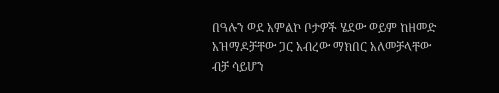በዓሉን ወደ አምልኮ ቦታዎች ሄደው ወይም ከዘመድ አዝማዶቻቸው ጋር አብረው ማክበር አለመቻላቸው ብቻ ሳይሆን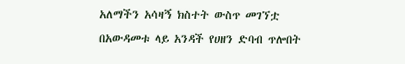አለማችን አሳዛኝ ክስተት ውስጥ መገኘቷ በአውዳመቱ ላይ አንዳች የሀዘን ድባብ ጥሎበት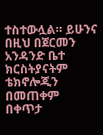ተስተውሏል። ይሁንና በዚህ በጀርመን አንዳንድ ቤተ ክርስትያናትም ቴክኖሎጂን በመጠቀም በቀጥታ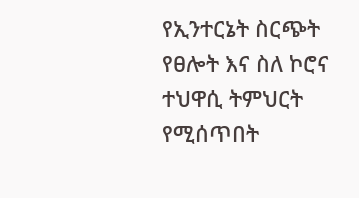የኢንተርኔት ስርጭት የፀሎት እና ስለ ኮሮና ተህዋሲ ትምህርት የሚሰጥበት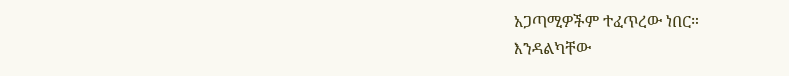አጋጣሚዎችም ተፈጥረው ነበር።
እንዳልካቸው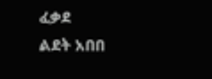ፈቃደ
ልደት አበበ